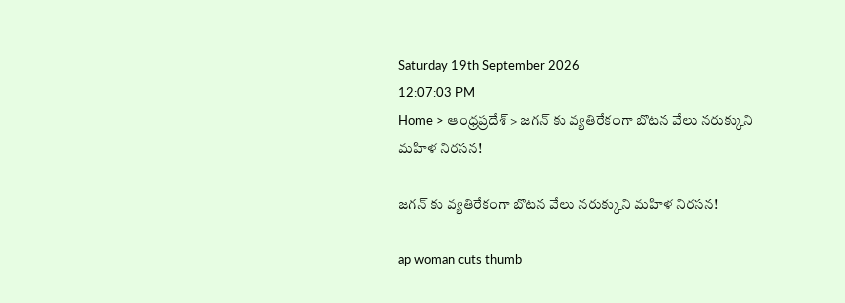Saturday 19th September 2026
12:07:03 PM
Home > ఆంధ్రప్రదేశ్ > జగన్ కు వ్యతిరేకంగా బొటన వేలు నరుక్కుని మహిళ నిరసన!

జగన్ కు వ్యతిరేకంగా బొటన వేలు నరుక్కుని మహిళ నిరసన!

ap woman cuts thumb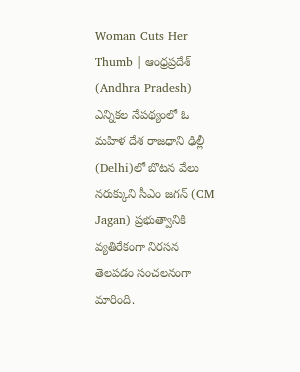Woman Cuts Her Thumb | ఆంధ్రప్రదేశ్ (Andhra Pradesh) ఎన్నికల నేపథ్యంలో ఓ మహిళ దేశ రాజధాని ఢిల్లీ (Delhi)లో బొటన వేలు నరుక్కుని సీఎం జగన్ (CM Jagan) ప్రభుత్వానికి వ్యతిరేకంగా నిరసన తెలపడం సంచలనంగా మారింది.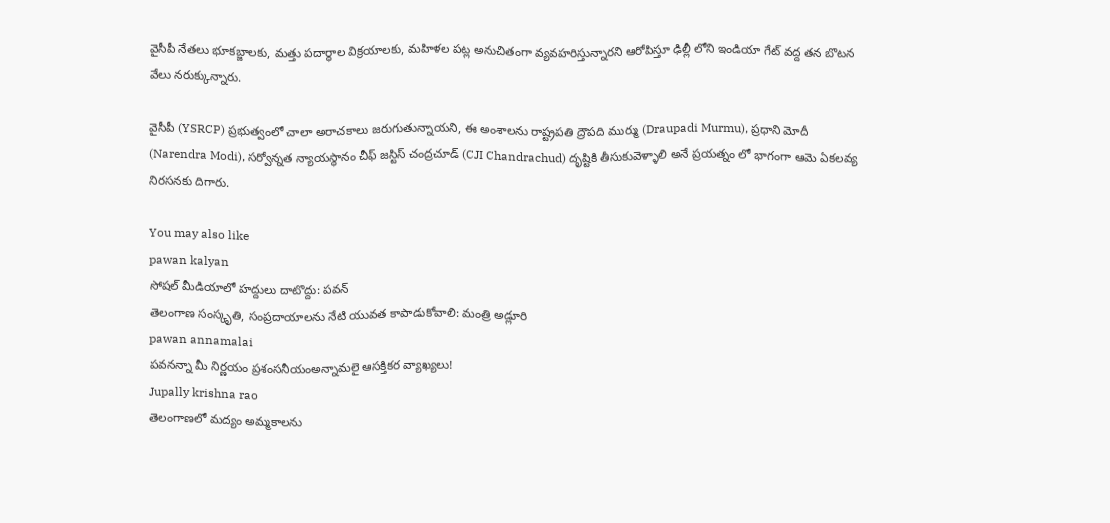వైసీపీ నేతలు భూకబ్జాలకు, మత్తు పదార్ధాల విక్రయాలకు, మహిళల పట్ల అనుచితంగా వ్యవహరిస్తున్నారని ఆరోపిస్తూ ఢిల్లీ లోని ఇండియా గేట్ వద్ద తన బొటన వేలు నరుక్కున్నారు.

వైసీపీ (YSRCP) ప్రభుత్వంలో చాలా అరాచకాలు జరుగుతున్నాయని, ఈ అంశాలను రాష్ట్రపతి ద్రౌపది ముర్ము (Draupadi Murmu), ప్రధాని మోదీ (Narendra Modi), సర్వోన్నత న్యాయస్థానం చీఫ్ జస్టిస్ చంద్రచూడ్ (CJI Chandrachud) దృష్టికి తీసుకువెళ్ళాలి అనే ప్రయత్నం లో భాగంగా ఆమె ఏకలవ్య నిరసనకు దిగారు.

You may also like
pawan kalyan
సోషల్ మీడియాలో హద్దులు దాటొద్దు: పవన్
తెలంగాణ సంస్కృతి, సంప్రదాయాలను నేటి యువత కాపాడుకోవాలి: మంత్రి అడ్లూరి
pawan annamalai
పవనన్నా మీ నిర్ణయం ప్రశంసనీయంఅన్నామలై ఆసక్తికర వ్యాఖ్యలు!
Jupally krishna rao
తెలంగాణలో మ‌ద్యం అమ్మ‌కాల‌ను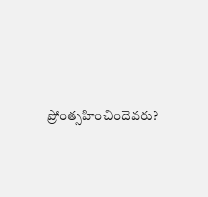ప్రోంత్స‌హించిందెవ‌రు?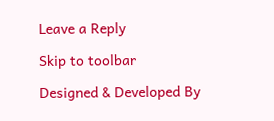Leave a Reply

Skip to toolbar

Designed & Developed By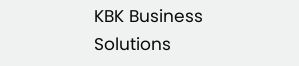KBK Business Solutions